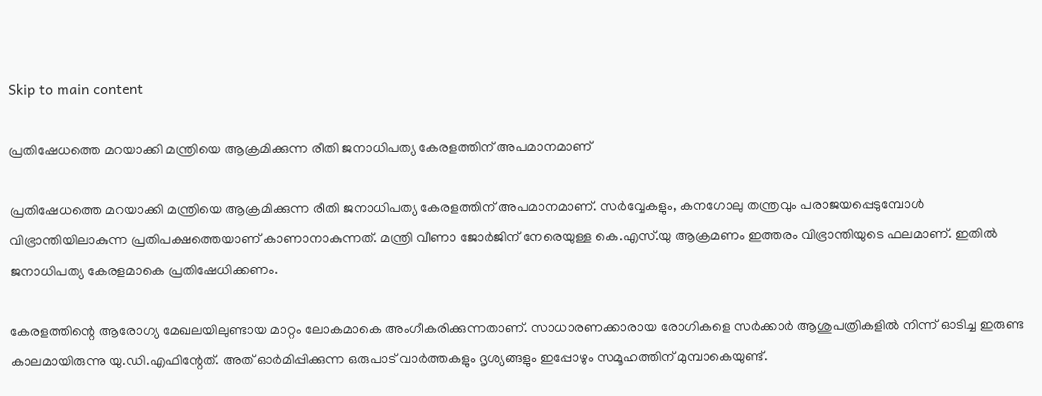Skip to main content

പ്രതിഷേധത്തെ മറയാക്കി മന്ത്രിയെ ആക്രമിക്കുന്ന രീതി ജനാധിപത്യ കേരളത്തിന്‌ അപമാനമാണ്‌

പ്രതിഷേധത്തെ മറയാക്കി മന്ത്രിയെ ആക്രമിക്കുന്ന രീതി ജനാധിപത്യ കേരളത്തിന്‌ അപമാനമാണ്‌. സര്‍വ്വേകളും, കനഗോലു തന്ത്രവും പരാജയപ്പെടുമ്പോള്‍ വിഭ്രാന്തിയിലാകുന്ന പ്രതിപക്ഷത്തെയാണ്‌ കാണാനാകുന്നത്‌. മന്ത്രി വീണാ ജോര്‍ജിന്‌ നേരെയുള്ള കെ.എസ്‌.യു ആക്രമണം ഇത്തരം വിഭ്രാന്തിയുടെ ഫലമാണ്‌. ഇതില്‍ ജനാധിപത്യ കേരളമാകെ പ്രതിഷേധിക്കണം.

കേരളത്തിന്റെ ആരോഗ്യ മേഖലയിലുണ്ടായ മാറ്റം ലോകമാകെ അംഗീകരിക്കുന്നതാണ്‌. സാധാരണക്കാരായ രോഗികളെ സര്‍ക്കാര്‍ ആശുപത്രികളില്‍ നിന്ന്‌ ഓടിച്ച ഇരുണ്ട കാലമായിരുന്നു യു.ഡി.എഫിന്റേത്‌. അത്‌ ഓര്‍മിപ്പിക്കുന്ന ഒരുപാട്‌ വാര്‍ത്തകളും ദൃശ്യങ്ങളും ഇപ്പോഴും സമൂഹത്തിന്‌ മുമ്പാകെയുണ്ട്‌.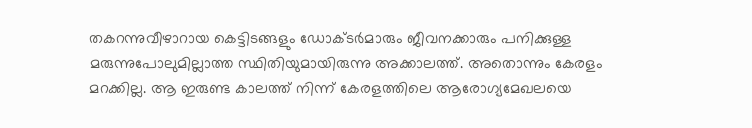തകറന്നുവീഴാറായ കെട്ടിടങ്ങളും ഡോക്ടര്‍മാരും ജീവനക്കാരും പനിക്കുള്ള മരുന്നുപോലുമില്ലാത്ത സ്ഥിതിയുമായിരുന്നു അക്കാലത്ത്‌. അതൊന്നും കേരളം മറക്കില്ല. ആ ഇരുണ്ട കാലത്ത്‌ നിന്ന്‌ കേരളത്തിലെ ആരോഗ്യമേഖലയെ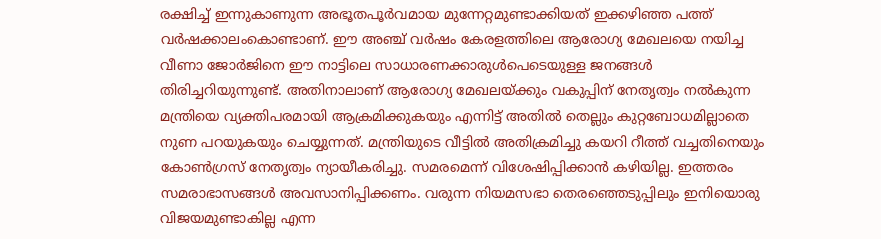രക്ഷിച്ച്‌ ഇന്നുകാണുന്ന അഭൂതപൂര്‍വമായ മുന്നേറ്റമുണ്ടാക്കിയത്‌ ഇക്കഴിഞ്ഞ പത്ത്‌ വര്‍ഷക്കാലംകൊണ്ടാണ്‌. ഈ അഞ്ച്‌ വര്‍ഷം കേരളത്തിലെ ആരോഗ്യ മേഖലയെ നയിച്ച വീണാ ജോര്‍ജിനെ ഈ നാട്ടിലെ സാധാരണക്കാരുള്‍പെടെയുള്ള ജനങ്ങള്‍ തിരിച്ചറിയുന്നുണ്ട്‌. അതിനാലാണ്‌ ആരോഗ്യ മേഖലയ്‌ക്കും വകുപ്പിന്‌ നേതൃത്വം നല്‍കുന്ന മന്ത്രിയെ വ്യക്തിപരമായി ആക്രമിക്കുകയും എന്നിട്ട്‌ അതില്‍ തെല്ലും കുറ്റബോധമില്ലാതെ നുണ പറയുകയും ചെയ്യുന്നത്‌. മന്ത്രിയുടെ വീട്ടില്‍ അതിക്രമിച്ചു കയറി റീത്ത്‌ വച്ചതിനെയും കോണ്‍ഗ്രസ്‌ നേതൃത്വം ന്യായീകരിച്ചു. സമരമെന്ന്‌ വിശേഷിപ്പിക്കാന്‍ കഴിയില്ല. ഇത്തരം സമരാഭാസങ്ങള്‍ അവസാനിപ്പിക്കണം. വരുന്ന നിയമസഭാ തെരഞ്ഞെടുപ്പിലും ഇനിയൊരു വിജയമുണ്ടാകില്ല എന്ന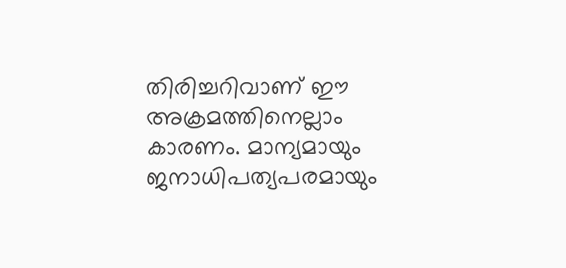തിരിച്ചറിവാണ്‌ ഈ അക്രമത്തിനെല്ലാം കാരണം. മാന്യമായും ജനാധിപത്യപരമായും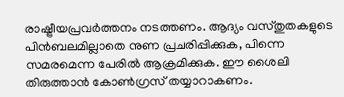രാഷ്ട്രീയപ്രവര്‍ത്തനം നടത്തണം. ആദ്യം വസ്‌തുതകളുടെ പിന്‍ബലമില്ലാതെ നുണ പ്രചരിപ്പിക്കുക, പിന്നെ സമരമെന്ന പേരില്‍ ആക്രമിക്കുക. ഈ ശൈലി തിരുത്താന്‍ കോണ്‍ഗ്രസ്‌ തയ്യാറാകണം.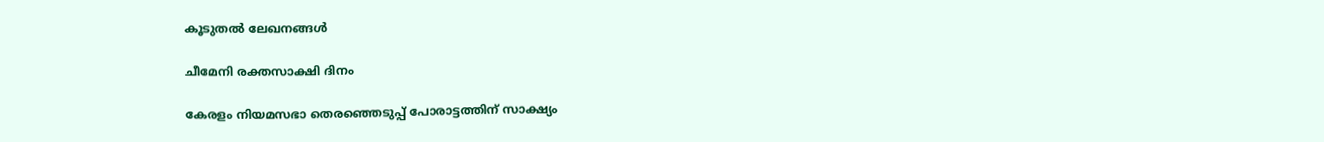കൂടുതൽ ലേഖനങ്ങൾ

ചീമേനി രക്തസാക്ഷി ദിനം

കേരളം നിയമസഭാ തെരഞ്ഞെടുപ്പ്‌ പോരാട്ടത്തിന്‌ സാക്ഷ്യം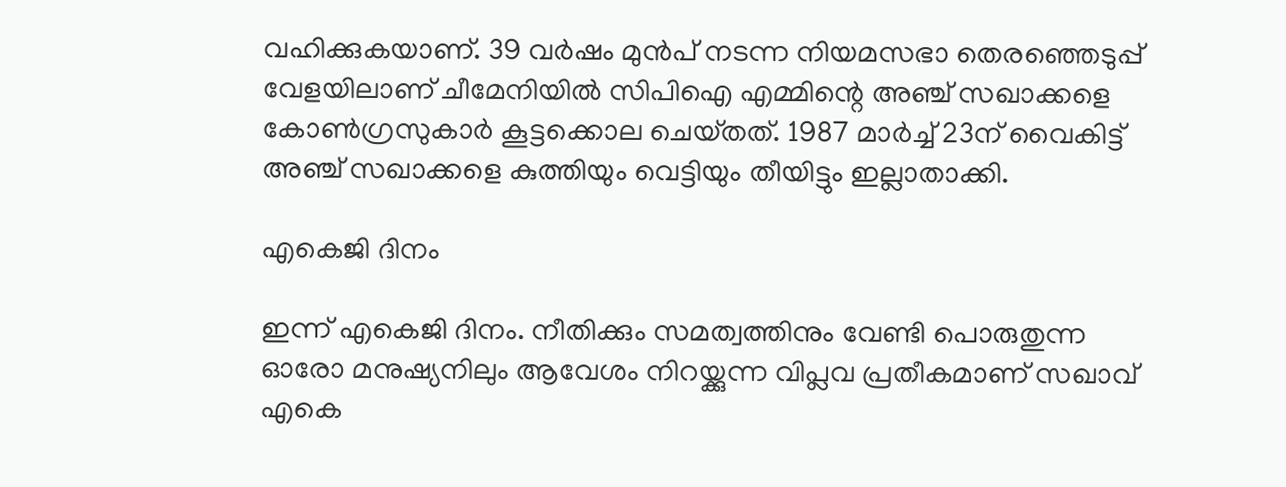വഹിക്കുകയാണ്‌. 39 വർഷം മുന്‍പ് നടന്ന നിയമസഭാ തെരഞ്ഞെടുപ്പ്‌ വേളയിലാണ്‌ ചീമേനിയിൽ സിപിഐ എമ്മിന്റെ അഞ്ച്‌ സഖാക്കളെ കോൺഗ്രസുകാർ കൂട്ടക്കൊല ചെയ്‌തത്‌. 1987 മാർച്ച് 23ന് വൈകിട്ട്‌ അഞ്ച്‌ സഖാക്കളെ കുത്തിയും വെട്ടിയും തീയിട്ടും ഇല്ലാതാക്കി.

എകെജി ദിനം

ഇന്ന് എകെജി ദിനം. നീതിക്കും സമത്വത്തിനും വേണ്ടി പൊരുതുന്ന ഓരോ മനുഷ്യനിലും ആവേശം നിറയ്ക്കുന്ന വിപ്ലവ പ്രതീകമാണ് സഖാവ് എകെ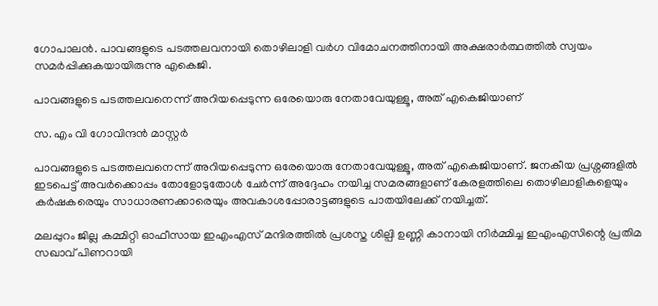ഗോപാലൻ. പാവങ്ങളുടെ പടത്തലവനായി തൊഴിലാളി വർഗ വിമോചനത്തിനായി അക്ഷരാർത്ഥത്തിൽ സ്വയം സമർപ്പിക്കുകയായിരുന്നു എകെജി.

പാവങ്ങളുടെ പടത്തലവനെന്ന് അറിയപ്പെടുന്ന ഒരേയൊരു നേതാവേയുള്ളൂ, അത് എകെജിയാണ്

സ. എം വി ഗോവിന്ദൻ മാസ്റ്റർ

പാവങ്ങളുടെ പടത്തലവനെന്ന് അറിയപ്പെടുന്ന ഒരേയൊരു നേതാവേയുള്ളൂ, അത് എകെജിയാണ്. ജനകീയ പ്രശ്നങ്ങളിൽ ഇടപെട്ട് അവർക്കൊപ്പം തോളോടുതോൾ ചേർന്ന് അദ്ദേഹം നയിച്ച സമരങ്ങളാണ് കേരളത്തിലെ തൊഴിലാളികളെയും കർഷകരെയും സാധാരണക്കാരെയും അവകാശപ്പോരാട്ടങ്ങളുടെ പാതയിലേക്ക് നയിച്ചത്.

മലപ്പുറം ജില്ല കമ്മിറ്റി ഓഫീസായ ഇഎംഎസ് മന്ദിരത്തിൽ പ്രശസ്ത ശില്പി ഉണ്ണി കാനായി നിർമ്മിച്ച ഇഎംഎസിന്റെ പ്രതിമ സഖാവ് പിണറായി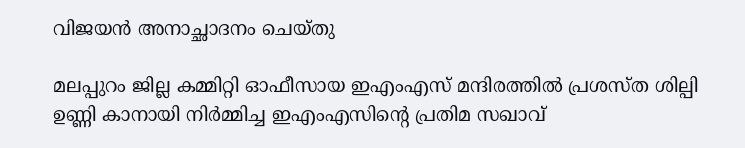വിജയൻ അനാച്ഛാദനം ചെയ്തു

മലപ്പുറം ജില്ല കമ്മിറ്റി ഓഫീസായ ഇഎംഎസ് മന്ദിരത്തിൽ പ്രശസ്ത ശില്പി ഉണ്ണി കാനായി നിർമ്മിച്ച ഇഎംഎസിന്റെ പ്രതിമ സഖാവ്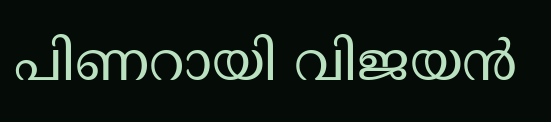പിണറായി വിജയൻ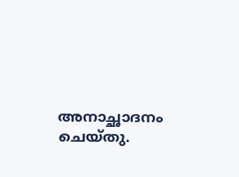അനാച്ഛാദനം ചെയ്തു.